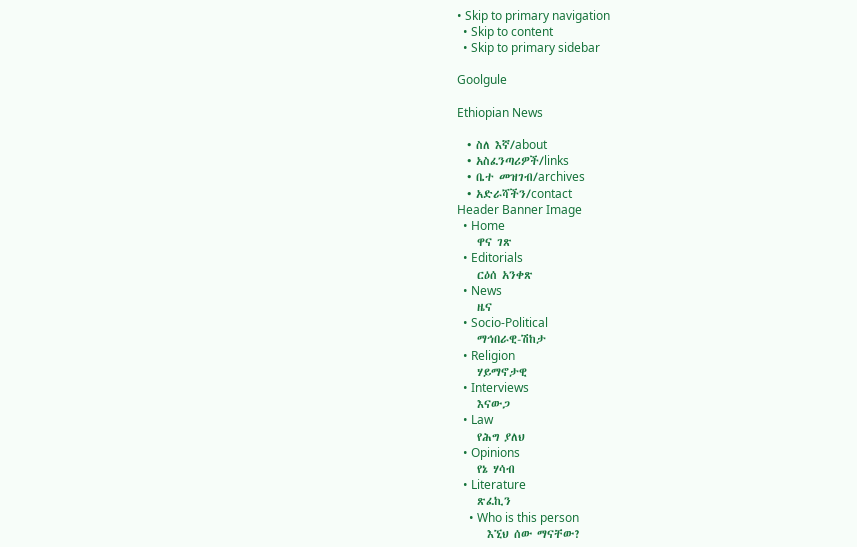• Skip to primary navigation
  • Skip to content
  • Skip to primary sidebar

Goolgule

Ethiopian News

  • ስለ እኛ/about
  • አስፈንጣሪዎች/links
  • ቤተ መዝገብ/archives
  • አድራሻችን/contact
Header Banner Image
  • Home
    ዋና ገጽ
  • Editorials
    ርዕሰ አንቀጽ
  • News
    ዜና
  • Socio-Political
    ማኅበራዊ-ሽከታ
  • Religion
    ሃይማኖታዊ
  • Interviews
    እናውጋ
  • Law
    የሕግ ያለህ
  • Opinions
    የኔ ሃሳብ
  • Literature
    ጽፈኪን
    • Who is this person
      እኚህ ሰው ማናቸው?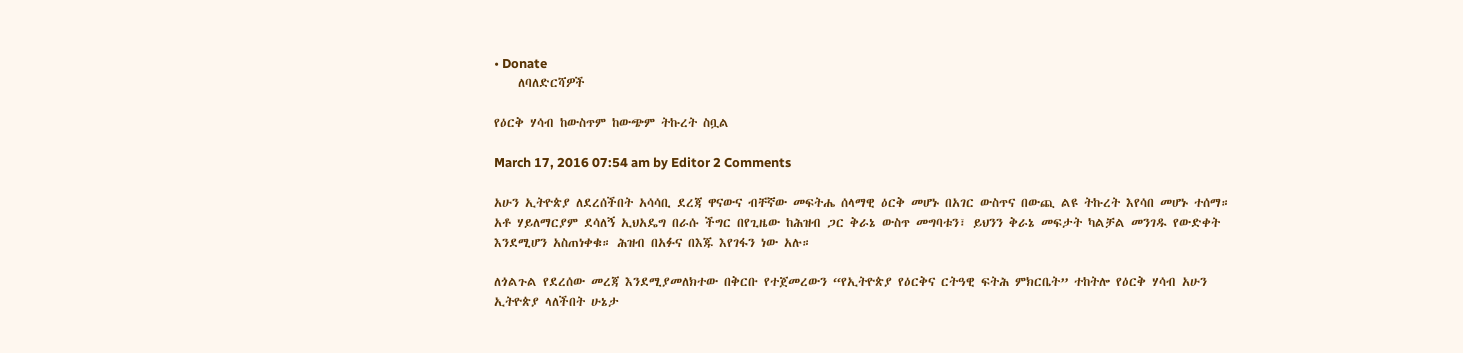• Donate
    ለባለድርሻዎች

የዕርቅ ሃሳብ ከውስጥም ከውጭም ትኩረት ስቧል

March 17, 2016 07:54 am by Editor 2 Comments

አሁን ኢትዮጵያ ለደረሰችበት አሳሳቢ ደረጃ ዋናውና ብቸኛው መፍትሔ ሰላማዊ ዕርቅ መሆኑ በአገር ውስጥና በውጪ ልዩ ትኩረት እየሳበ መሆኑ ተሰማ። አቶ ሃይለማርያም ደሳለኝ ኢህአዴግ በራሱ ችግር በየጊዜው ከሕዝብ ጋር ቅራኔ ውስጥ መግባቱን፣ ይህንን ቅራኔ መፍታት ካልቻል መንገዱ የውድቀት እንደሚሆን አስጠነቀቁ። ሕዝብ በአፉና በእጁ እየገፋን ነው አሉ።

ለጎልጉል የደረሰው መረጃ እንደሚያመለክተው በቅርቡ የተጀመረውን “የኢትዮጵያ የዕርቅና ርትዓዊ ፍትሕ ምክርቤት” ተከትሎ የዕርቅ ሃሳብ አሁን ኢትዮጵያ ላለችበት ሁኔታ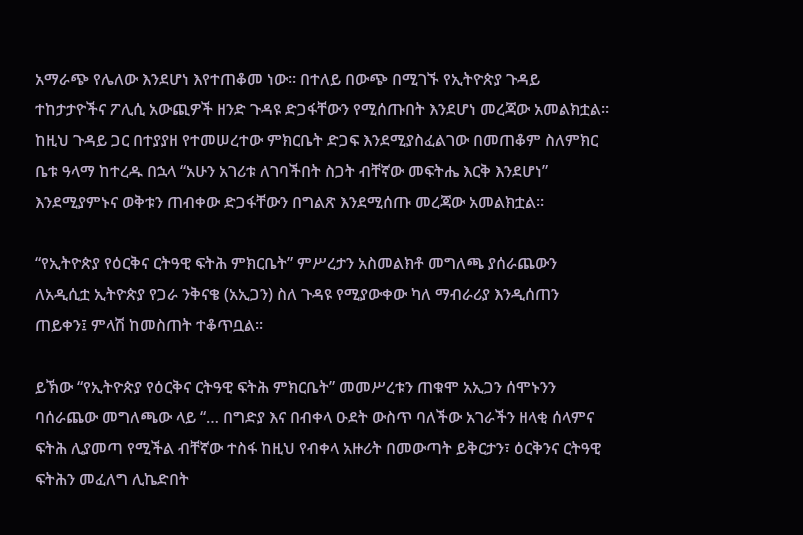አማራጭ የሌለው እንደሆነ እየተጠቆመ ነው፡፡ በተለይ በውጭ በሚገኙ የኢትዮጵያ ጉዳይ ተከታታዮችና ፖሊሲ አውጪዎች ዘንድ ጉዳዩ ድጋፋቸውን የሚሰጡበት እንደሆነ መረጃው አመልክቷል፡፡ ከዚህ ጉዳይ ጋር በተያያዘ የተመሠረተው ምክርቤት ድጋፍ እንደሚያስፈልገው በመጠቆም ስለምክር ቤቱ ዓላማ ከተረዱ በኋላ “አሁን አገሪቱ ለገባችበት ስጋት ብቸኛው መፍትሔ እርቅ እንደሆነ” እንደሚያምኑና ወቅቱን ጠብቀው ድጋፋቸውን በግልጽ እንደሚሰጡ መረጃው አመልክቷል።

“የኢትዮጵያ የዕርቅና ርትዓዊ ፍትሕ ምክርቤት” ምሥረታን አስመልክቶ መግለጫ ያሰራጨውን ለአዲሲቷ ኢትዮጵያ የጋራ ንቅናቄ (አኢጋን) ስለ ጉዳዩ የሚያውቀው ካለ ማብራሪያ እንዲሰጠን ጠይቀን፤ ምላሽ ከመስጠት ተቆጥቧል፡፡

ይኽው “የኢትዮጵያ የዕርቅና ርትዓዊ ፍትሕ ምክርቤት” መመሥረቱን ጠቁሞ አኢጋን ሰሞኑንን ባሰራጨው መግለጫው ላይ “… በግድያ እና በብቀላ ዑደት ውስጥ ባለችው አገራችን ዘላቂ ሰላምና ፍትሕ ሊያመጣ የሚችል ብቸኛው ተስፋ ከዚህ የብቀላ አዙሪት በመውጣት ይቅርታን፣ ዕርቅንና ርትዓዊ ፍትሕን መፈለግ ሊኬድበት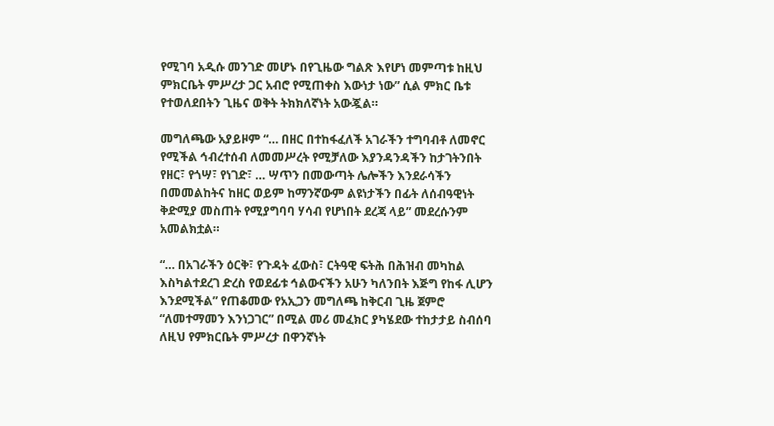የሚገባ አዲሱ መንገድ መሆኑ በየጊዜው ግልጽ እየሆነ መምጣቱ ከዚህ ምክርቤት ምሥረታ ጋር አብሮ የሚጠቀስ እውነታ ነው” ሲል ምክር ቤቱ የተወለደበትን ጊዜና ወቅት ትክክለኛነት አውጇል።

መግለጫው አያይዞም “… በዘር በተከፋፈለች አገራችን ተግባብቶ ለመኖር የሚችል ኅብረተሰብ ለመመሥረት የሚቻለው እያንዳንዳችን ከታገትንበት የዘር፣ የጎሣ፣ የነገድ፣ … ሣጥን በመውጣት ሌሎችን እንደራሳችን በመመልከትና ከዘር ወይም ከማንኛውም ልዩነታችን በፊት ለሰብዓዊነት ቅድሚያ መስጠት የሚያግባባ ሃሳብ የሆነበት ደረጃ ላይ” መደረሱንም አመልክቷል።

“… በአገራችን ዕርቅ፣ የጉዳት ፈውስ፣ ርትዓዊ ፍትሕ በሕዝብ መካከል እስካልተደረገ ድረስ የወደፊቱ ኅልውናችን አሁን ካለንበት እጅግ የከፋ ሊሆን እንደሚችል” የጠቆመው የአኢጋን መግለጫ ከቅርብ ጊዜ ጀምሮ “ለመተማመን እንነጋገር” በሚል መሪ መፈክር ያካሄደው ተከታታይ ስብሰባ ለዚህ የምክርቤት ምሥረታ በዋንኛነት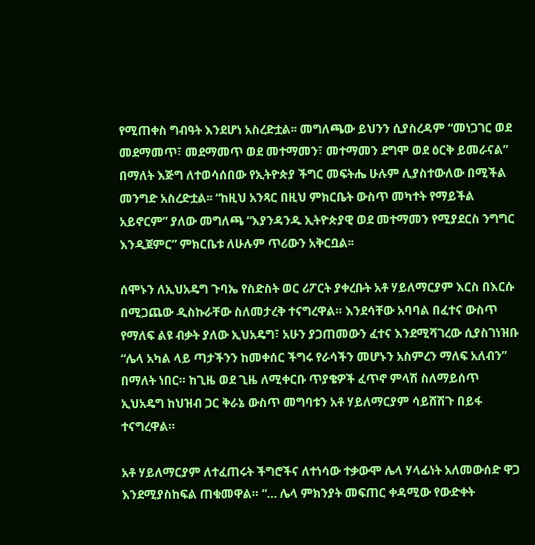የሚጠቀስ ግብዓት እንደሆነ አስረድቷል፡፡ መግለጫው ይህንን ሲያስረዳም “መነጋገር ወደ መደማመጥ፣ መደማመጥ ወደ መተማመን፣ መተማመን ደግሞ ወደ ዕርቅ ይመራናል” በማለት እጅግ ለተወሳሰበው የኢትዮጵያ ችግር መፍትሔ ሁሉም ሊያስተውለው በሚችል መንግድ አስረድቷል፡፡ “ከዚህ አንጻር በዚህ ምክርቤት ውስጥ መካተት የማይችል አይኖርም” ያለው መግለጫ “እያንዳንዱ ኢትዮጵያዊ ወደ መተማመን የሚያደርስ ንግግር እንዲጀምር” ምክርቤቱ ለሁሉም ጥሪውን አቅርቧል፡፡

ሰሞኑን ለኢህአዴግ ጉባኤ የስድስት ወር ሪፖርት ያቀረቡት አቶ ሃይለማርያም እርስ በእርሱ በሚጋጨው ዲስኩራቸው ስለመታረቅ ተናግረዋል። እንደሳቸው አባባል በፈተና ውስጥ የማለፍ ልዩ ብቃት ያለው ኢህአዴግ፣ አሁን ያጋጠመውን ፈተና እንደሚሻገረው ሲያስገነዝቡ “ሌላ አካል ላይ ጣታችንን ከመቀሰር ችግሩ የራሳችን መሆኑን አስምረን ማለፍ አለብን” በማለት ነበር። ከጊዜ ወደ ጊዜ ለሚቀርቡ ጥያቄዎች ፈጥኖ ምላሽ ስለማይሰጥ ኢህአዴግ ከህዝብ ጋር ቅራኔ ውስጥ መግባቱን አቶ ሃይለማርያም ሳይሸሽጉ በይፋ ተናግረዋል።

አቶ ሃይለማርያም ለተፈጠሩት ችግሮችና ለተነሳው ተቃውሞ ሌላ ሃላፊነት አለመውሰድ ዋጋ እንደሚያስከፍል ጠቁመዋል። “… ሌላ ምክንያት መፍጠር ቀዳሚው የውድቀት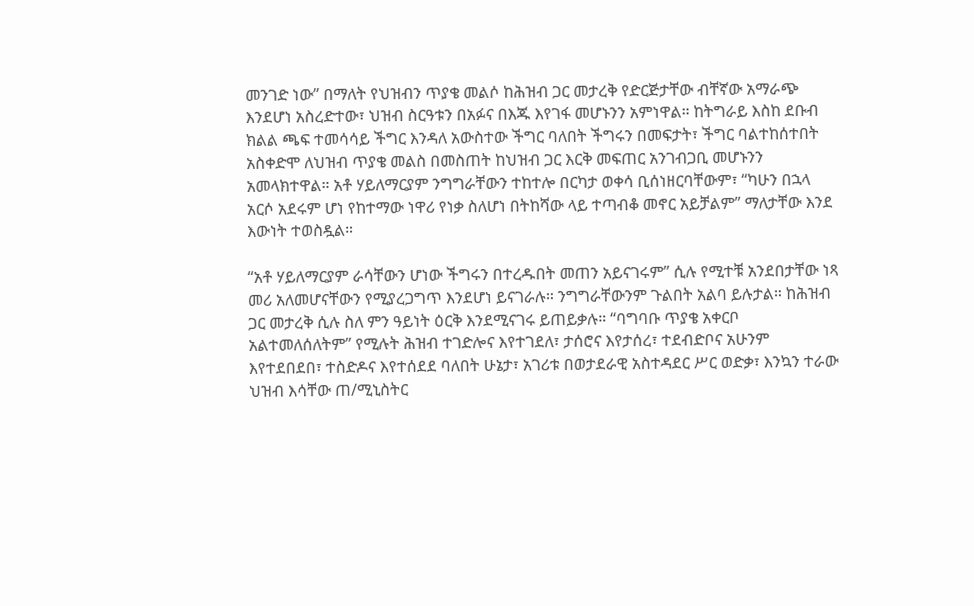መንገድ ነው” በማለት የህዝብን ጥያቄ መልሶ ከሕዝብ ጋር መታረቅ የድርጅታቸው ብቸኛው አማራጭ እንደሆነ አስረድተው፣ ህዝብ ስርዓቱን በአፉና በእጁ እየገፋ መሆኑንን አምነዋል። ከትግራይ እስከ ደቡብ ክልል ጫፍ ተመሳሳይ ችግር እንዳለ አውስተው ችግር ባለበት ችግሩን በመፍታት፣ ችግር ባልተከሰተበት አስቀድሞ ለህዝብ ጥያቄ መልስ በመስጠት ከህዝብ ጋር እርቅ መፍጠር አንገብጋቢ መሆኑንን አመላክተዋል። አቶ ሃይለማርያም ንግግራቸውን ተከተሎ በርካታ ወቀሳ ቢሰነዘርባቸውም፣ “ካሁን በኋላ አርሶ አደሩም ሆነ የከተማው ነዋሪ የነቃ ስለሆነ በትከሻው ላይ ተጣብቆ መኖር አይቻልም” ማለታቸው እንደ እውነት ተወስዷል።

“አቶ ሃይለማርያም ራሳቸውን ሆነው ችግሩን በተረዱበት መጠን አይናገሩም” ሲሉ የሚተቹ አንደበታቸው ነጻ መሪ አለመሆናቸውን የሚያረጋግጥ እንደሆነ ይናገራሉ። ንግግራቸውንም ጉልበት አልባ ይሉታል። ከሕዝብ ጋር መታረቅ ሲሉ ስለ ምን ዓይነት ዕርቅ እንደሚናገሩ ይጠይቃሉ። “ባግባቡ ጥያቄ አቀርቦ አልተመለሰለትም” የሚሉት ሕዝብ ተገድሎና እየተገደለ፣ ታሰሮና እየታሰረ፣ ተደብድቦና አሁንም እየተደበደበ፣ ተስድዶና እየተሰደደ ባለበት ሁኔታ፣ አገሪቱ በወታደራዊ አስተዳደር ሥር ወድቃ፣ እንኳን ተራው ህዝብ እሳቸው ጠ/ሚኒስትር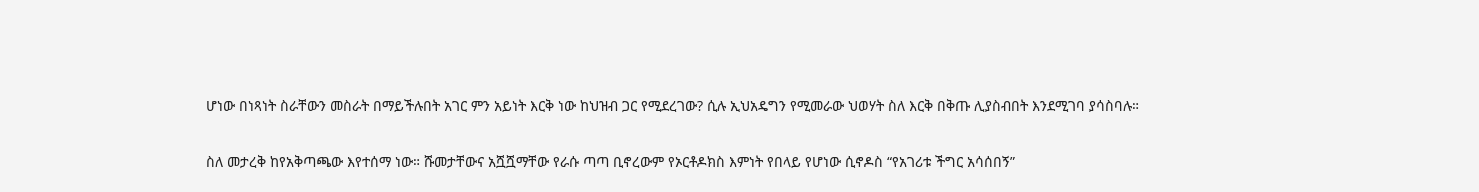ሆነው በነጻነት ስራቸውን መስራት በማይችሉበት አገር ምን አይነት እርቅ ነው ከህዝብ ጋር የሚደረገው? ሲሉ ኢህአዴግን የሚመራው ህወሃት ስለ እርቅ በቅጡ ሊያስብበት እንደሚገባ ያሳስባሉ።

ስለ መታረቅ ከየአቅጣጫው እየተሰማ ነው። ሹመታቸውና አሿሿማቸው የራሱ ጣጣ ቢኖረውም የኦርቶዶክስ እምነት የበላይ የሆነው ሲኖዶስ “የአገሪቱ ችግር አሳሰበኝ”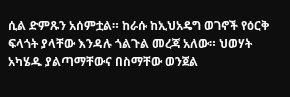ሲል ድምጹን አሰምቷል። ከራሱ ከኢህአዴግ ወገኖች የዕርቅ ፍላጎት ያላቸው እንዳሉ ጎልጉል መረጃ አለው። ህወሃት አካሄዱ ያልጣማቸውና በስማቸው ወንጀል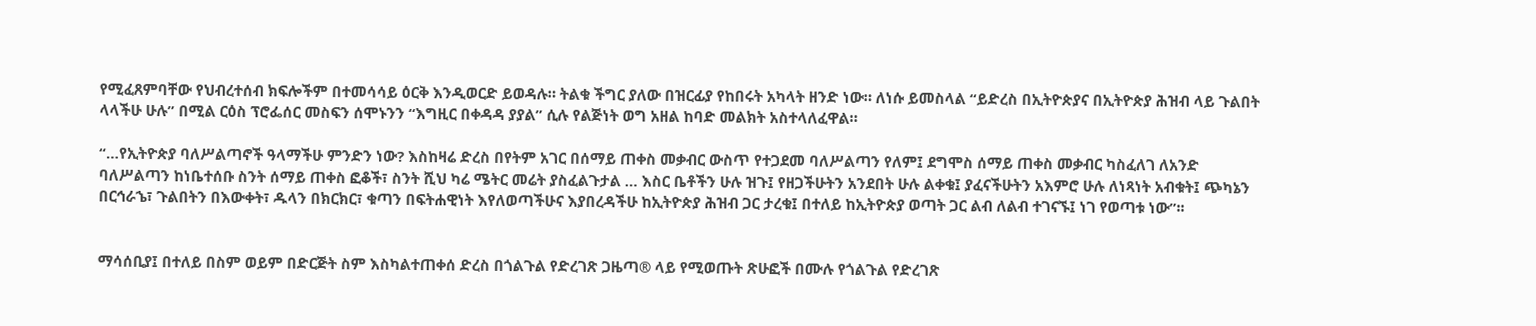የሚፈጸምባቸው የህብረተሰብ ክፍሎችም በተመሳሳይ ዕርቅ እንዲወርድ ይወዳሉ። ትልቁ ችግር ያለው በዝርፊያ የከበሩት አካላት ዘንድ ነው። ለነሱ ይመስላል “ይድረስ በኢትዮጵያና በኢትዮጵያ ሕዝብ ላይ ጉልበት ላላችሁ ሁሉ” በሚል ርዕስ ፕሮፌሰር መስፍን ሰሞኑንን “እግዚር በቀዳዳ ያያል” ሲሉ የልጅነት ወግ አዘል ከባድ መልክት አስተላለፈዋል።

“…የኢትዮጵያ ባለሥልጣኖች ዓላማችሁ ምንድን ነው? እስከዛሬ ድረስ በየትም አገር በሰማይ ጠቀስ መቃብር ውስጥ የተጋደመ ባለሥልጣን የለም፤ ደግሞስ ሰማይ ጠቀስ መቃብር ካስፈለገ ለአንድ ባለሥልጣን ከነቤተሰቡ ስንት ሰማይ ጠቀስ ፎቆች፣ ስንት ሺህ ካሬ ሜትር መሬት ያስፈልጉታል … እስር ቤቶችን ሁሉ ዝጉ፤ የዘጋችሁትን አንደበት ሁሉ ልቀቁ፤ ያፈናችሁትን አእምሮ ሁሉ ለነጻነት አብቁት፤ ጭካኔን በርኅራኄ፣ ጉልበትን በእውቀት፣ ዱላን በክርክር፣ ቁጣን በፍትሐዊነት እየለወጣችሁና እያበረዳችሁ ከኢትዮጵያ ሕዝብ ጋር ታረቁ፤ በተለይ ከኢትዮጵያ ወጣት ጋር ልብ ለልብ ተገናኙ፤ ነገ የወጣቱ ነው”፡፡


ማሳሰቢያ፤ በተለይ በስም ወይም በድርጅት ስም እስካልተጠቀሰ ድረስ በጎልጉል የድረገጽ ጋዜጣ® ላይ የሚወጡት ጽሁፎች በሙሉ የጎልጉል የድረገጽ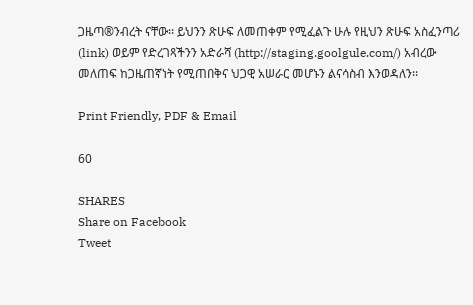ጋዜጣ®ንብረት ናቸው፡፡ ይህንን ጽሁፍ ለመጠቀም የሚፈልጉ ሁሉ የዚህን ጽሁፍ አስፈንጣሪ (link) ወይም የድረገጻችንን አድራሻ (http://staging.goolgule.com/) አብረው መለጠፍ ከጋዜጠኛነት የሚጠበቅና ህጋዊ አሠራር መሆኑን ልናሳስብ እንወዳለን፡፡

Print Friendly, PDF & Email

60

SHARES
Share on Facebook
Tweet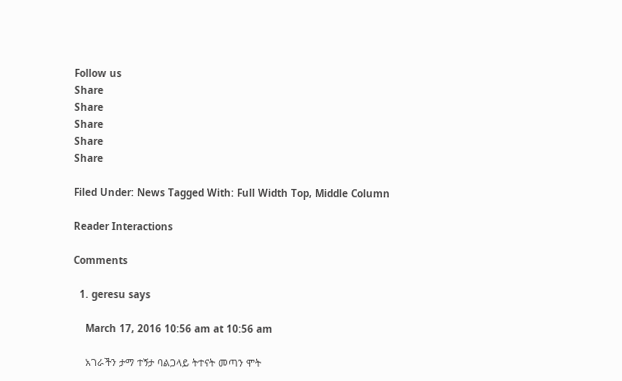Follow us
Share
Share
Share
Share
Share

Filed Under: News Tagged With: Full Width Top, Middle Column

Reader Interactions

Comments

  1. geresu says

    March 17, 2016 10:56 am at 10:56 am

    አገራችን ታማ ተኝታ ባልጋላይ ትተናት መጣን ሞት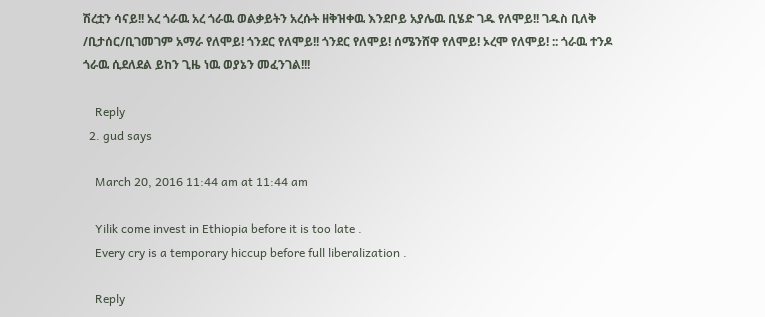ሽረቷን ሳናይ!! አረ ጎራዉ አረ ጎራዉ ወልቃይትን አረሱት ዘቅዝቀዉ እንደቦይ አያሌዉ ቢሄድ ገዱ የለሞይ!! ገዱስ ቢለቅ /ቢታሰር/ቢገመገም አማራ የለሞይ! ጎንደር የለሞይ!! ጎንደር የለሞይ! ሰሜንሸዋ የለሞይ! ኦረሞ የለሞይ! :: ጎራዉ ተንዶ ጎራዉ ሲደለደል ይከን ጊዜ ነዉ ወያኔን መፈንገል!!!

    Reply
  2. gud says

    March 20, 2016 11:44 am at 11:44 am

    Yilik come invest in Ethiopia before it is too late .
    Every cry is a temporary hiccup before full liberalization .

    Reply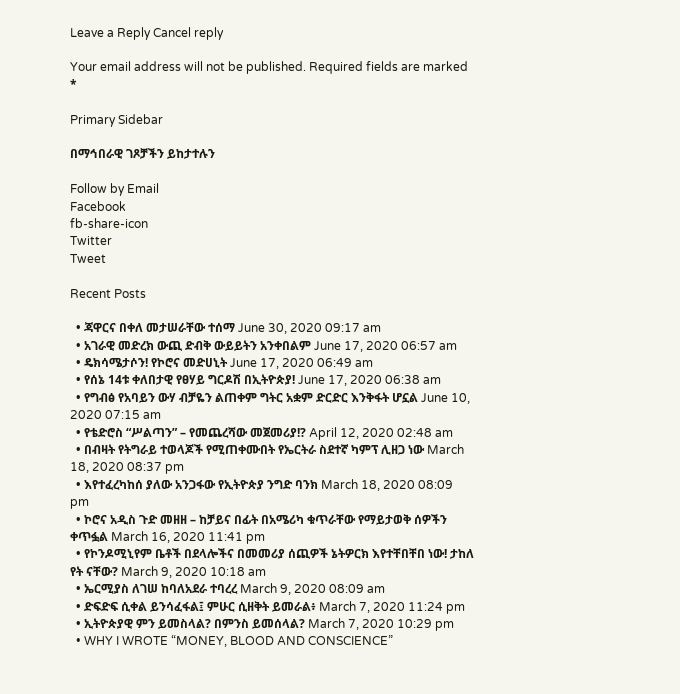Leave a Reply Cancel reply

Your email address will not be published. Required fields are marked *

Primary Sidebar

በማኅበራዊ ገጾቻችን ይከታተሉን

Follow by Email
Facebook
fb-share-icon
Twitter
Tweet

Recent Posts

  • ጃዋርና በቀለ መታሠራቸው ተሰማ June 30, 2020 09:17 am
  • አገራዊ መድረክ ውጪ ድብቅ ውይይትን አንቀበልም June 17, 2020 06:57 am
  • ዴክሳሜታሶን! የኮሮና መድሀኒት June 17, 2020 06:49 am
  • የሰኔ 14ቱ ቀለበታዊ የፀሃይ ግርዶሽ በኢትዮጵያ! June 17, 2020 06:38 am
  • የግብፅ የአባይን ውሃ ብቻዬን ልጠቀም ግትር አቋም ድርድር እንቅፋት ሆኗል June 10, 2020 07:15 am
  • የቴድሮስ “ሥልጣን” – የመጨረሻው መጀመሪያ!? April 12, 2020 02:48 am
  • በብዛት የትግራይ ተወላጆች የሚጠቀሙበት የኤርትራ ስደተኛ ካምፕ ሊዘጋ ነው March 18, 2020 08:37 pm
  • እየተፈረካከሰ ያለው አንጋፋው የኢትዮጵያ ንግድ ባንክ March 18, 2020 08:09 pm
  • ኮሮና አዲስ ጉድ መዘዘ – ከቻይና በፊት በአሜሪካ ቁጥራቸው የማይታወቅ ሰዎችን ቀጥፏል March 16, 2020 11:41 pm
  • የኮንዶሚኒየም ቤቶች በደላሎችና በመመሪያ ሰጪዎች ኔትዎርክ እየተቸበቸበ ነው! ታከለ የት ናቸው? March 9, 2020 10:18 am
  • ኤርሚያስ ለገሠ ከባለአደራ ተባረረ March 9, 2020 08:09 am
  • ድፍድፍ ሲቀል ይንሳፈፋል፤ ምሁር ሲዘቅት ይመራል፥ March 7, 2020 11:24 pm
  • ኢትዮጵያዊ ምን ይመስላል? በምንስ ይመሰላል? March 7, 2020 10:29 pm
  • WHY I WROTE “MONEY, BLOOD AND CONSCIENCE”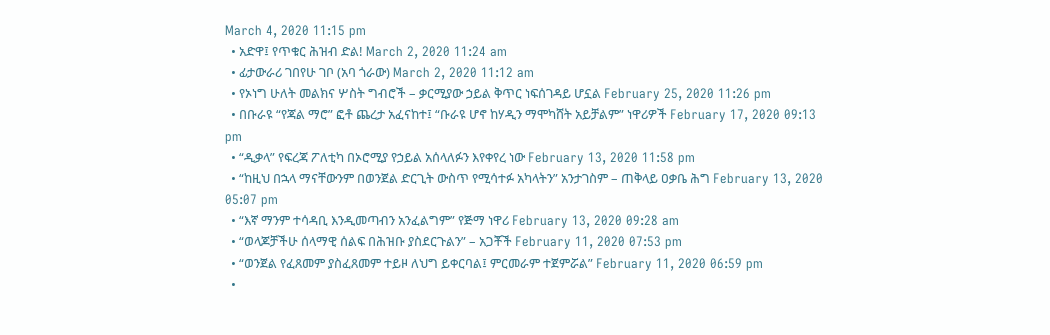March 4, 2020 11:15 pm
  • አድዋ፤ የጥቁር ሕዝብ ድል! March 2, 2020 11:24 am
  • ፊታውራሪ ገበየሁ ገቦ (አባ ጎራው) March 2, 2020 11:12 am
  • የኦነግ ሁለት መልክና ሦስት ግብሮች – ቃርሚያው ኃይል ቅጥር ነፍሰገዳይ ሆኗል February 25, 2020 11:26 pm
  • በቡራዩ “የጃል ማሮ” ፎቶ ጨረታ አፈናከተ፤ “ቡራዩ ሆኖ ከሃዲን ማሞካሸት አይቻልም” ነዋሪዎች February 17, 2020 09:13 pm
  • “ዲቃላ” የፍረጃ ፖለቲካ በኦሮሚያ የኃይል አሰላለፉን እየቀየረ ነው February 13, 2020 11:58 pm
  • “ከዚህ በኋላ ማናቸውንም በወንጀል ድርጊት ውስጥ የሚሳተፉ አካላትን” አንታገስም – ጠቅላይ ዐቃቤ ሕግ February 13, 2020 05:07 pm
  • “እኛ ማንም ተሳዳቢ እንዲመጣብን አንፈልግም” የጅማ ነዋሪ February 13, 2020 09:28 am
  • “ወላጆቻችሁ ሰላማዊ ሰልፍ በሕዝቡ ያስደርጉልን” – አጋቾች February 11, 2020 07:53 pm
  • “ወንጀል የፈጸመም ያስፈጸመም ተይዞ ለህግ ይቀርባል፤ ምርመራም ተጀምሯል” February 11, 2020 06:59 pm
  •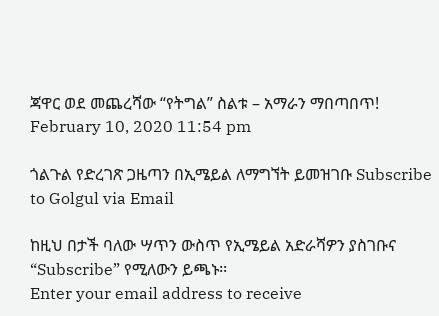ጃዋር ወደ መጨረሻው “የትግል” ስልቱ – አማራን ማበጣበጥ! February 10, 2020 11:54 pm

ጎልጉል የድረገጽ ጋዜጣን በኢሜይል ለማግኘት ይመዝገቡ Subscribe to Golgul via Email

ከዚህ በታች ባለው ሣጥን ውስጥ የኢሜይል አድራሻዎን ያስገቡና “Subscribe” የሚለውን ይጫኑ፡፡
Enter your email address to receive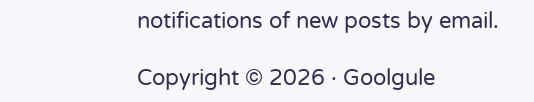notifications of new posts by email.

Copyright © 2026 · Goolgule